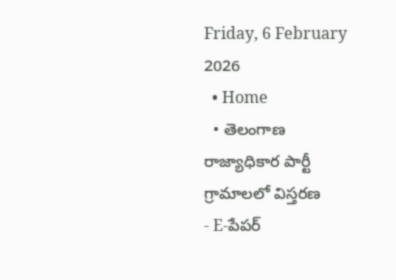Friday, 6 February 2026
  • Home
  • తెలంగాణ రాజ్యాధికార పార్టీ గ్రామాలలో విస్తరణ
- E-పేపర్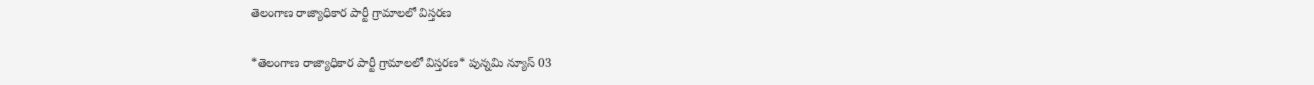తెలంగాణ రాజ్యాధికార పార్టీ గ్రామాలలో విస్తరణ

*తెలంగాణ రాజ్యాధికార పార్టీ గ్రామాలలో విస్తరణ* పున్నమి న్యూస్ 03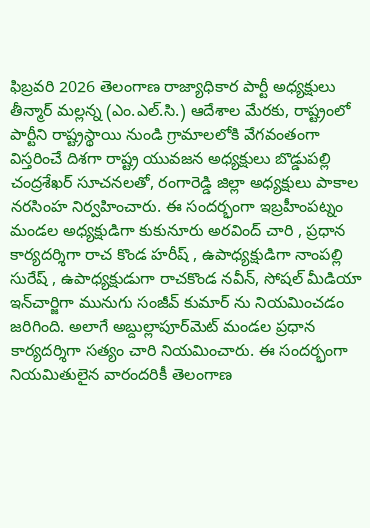ఫిబ్రవరి 2026 తెలంగాణ రాజ్యాధికార పార్టీ అధ్యక్షులు తీన్మార్ మల్లన్న (ఎం.ఎల్.సి.) ఆదేశాల మేరకు, రాష్ట్రంలో పార్టీని రాష్ట్రస్థాయి నుండి గ్రామాలలోకి వేగవంతంగా విస్తరించే దిశగా రాష్ట్ర యువజన అధ్యక్షులు బొడ్డుపల్లి చంద్రశేఖర్ సూచనలతో, రంగారెడ్డి జిల్లా అధ్యక్షులు పాకాల నరసింహ నిర్వహించారు. ఈ సందర్భంగా ఇబ్రహీంపట్నం మండల అధ్యక్షుడిగా కుకునూరు అరవింద్ చారి , ప్రధాన కార్యదర్శిగా రాచ కొండ హరీష్ , ఉపాధ్యక్షుడిగా నాంపల్లి సురేష్ , ఉపాధ్యక్షుడుగా రాచకొండ నవీన్, సోషల్ మీడియా ఇన్‌చార్జిగా మునుగు సంజీవ్ కుమార్ ను నియమించడం జరిగింది. అలాగే అబ్దుల్లాపూర్‌మెట్ మండల ప్రధాన కార్యదర్శిగా సత్యం చారి నియమించారు. ఈ సందర్భంగా నియమితులైన వారందరికీ తెలంగాణ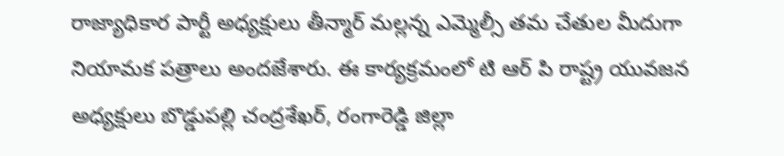రాజ్యాధికార పార్టీ అధ్యక్షులు తీన్మార్ మల్లన్న ఎమ్మెల్సీ తమ చేతుల మీదుగా నియామక పత్రాలు అందజేశారు. ఈ కార్యక్రమంలో టి ఆర్ పి రాష్ట్ర యువజన అధ్యక్షులు బొడ్డుపల్లి చంద్రశేఖర్, రంగారెడ్డి జిల్లా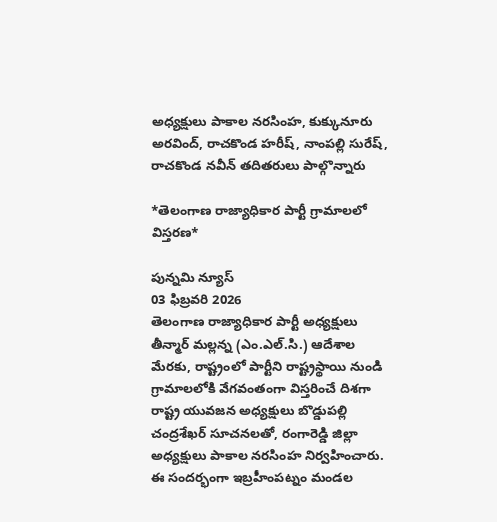అధ్యక్షులు పాకాల నరసింహ, కుక్కునూరు అరవింద్, రాచకొండ హరీష్, నాంపల్లి సురేష్, రాచకొండ నవీన్ తదితరులు పాల్గొన్నారు

*తెలంగాణ రాజ్యాధికార పార్టీ గ్రామాలలో విస్తరణ*

పున్నమి న్యూస్
03 ఫిబ్రవరి 2026
తెలంగాణ రాజ్యాధికార పార్టీ అధ్యక్షులు తీన్మార్ మల్లన్న (ఎం.ఎల్.సి.) ఆదేశాల మేరకు, రాష్ట్రంలో పార్టీని రాష్ట్రస్థాయి నుండి గ్రామాలలోకి వేగవంతంగా విస్తరించే దిశగా రాష్ట్ర యువజన అధ్యక్షులు బొడ్డుపల్లి చంద్రశేఖర్ సూచనలతో, రంగారెడ్డి జిల్లా అధ్యక్షులు పాకాల నరసింహ నిర్వహించారు.
ఈ సందర్భంగా ఇబ్రహీంపట్నం మండల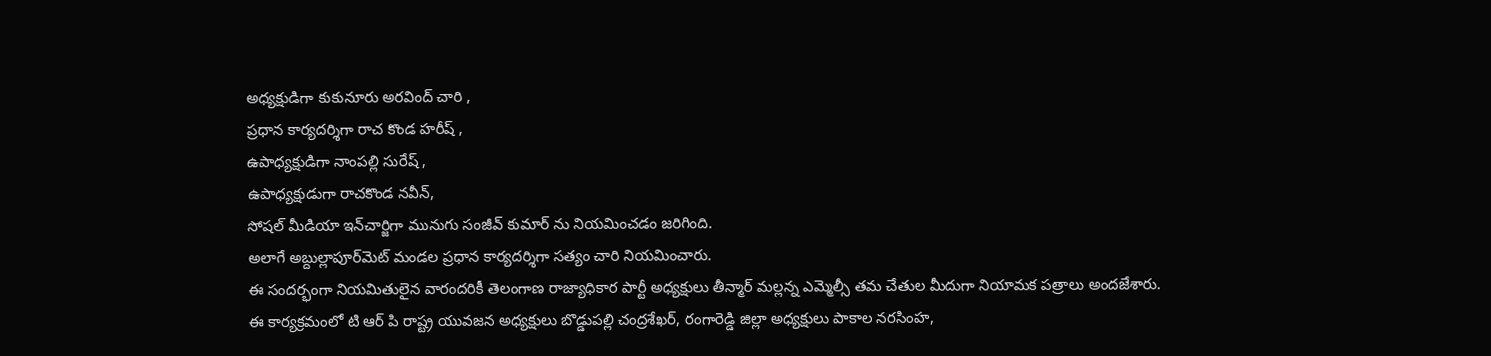అధ్యక్షుడిగా కుకునూరు అరవింద్ చారి ,
ప్రధాన కార్యదర్శిగా రాచ కొండ హరీష్ ,
ఉపాధ్యక్షుడిగా నాంపల్లి సురేష్ ,
ఉపాధ్యక్షుడుగా రాచకొండ నవీన్,
సోషల్ మీడియా ఇన్‌చార్జిగా మునుగు సంజీవ్ కుమార్ ను నియమించడం జరిగింది.
అలాగే అబ్దుల్లాపూర్‌మెట్ మండల ప్రధాన కార్యదర్శిగా సత్యం చారి నియమించారు.
ఈ సందర్భంగా నియమితులైన వారందరికీ తెలంగాణ రాజ్యాధికార పార్టీ అధ్యక్షులు తీన్మార్ మల్లన్న ఎమ్మెల్సీ తమ చేతుల మీదుగా నియామక పత్రాలు అందజేశారు.
ఈ కార్యక్రమంలో టి ఆర్ పి రాష్ట్ర యువజన అధ్యక్షులు బొడ్డుపల్లి చంద్రశేఖర్, రంగారెడ్డి జిల్లా అధ్యక్షులు పాకాల నరసింహ,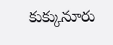కుక్కునూరు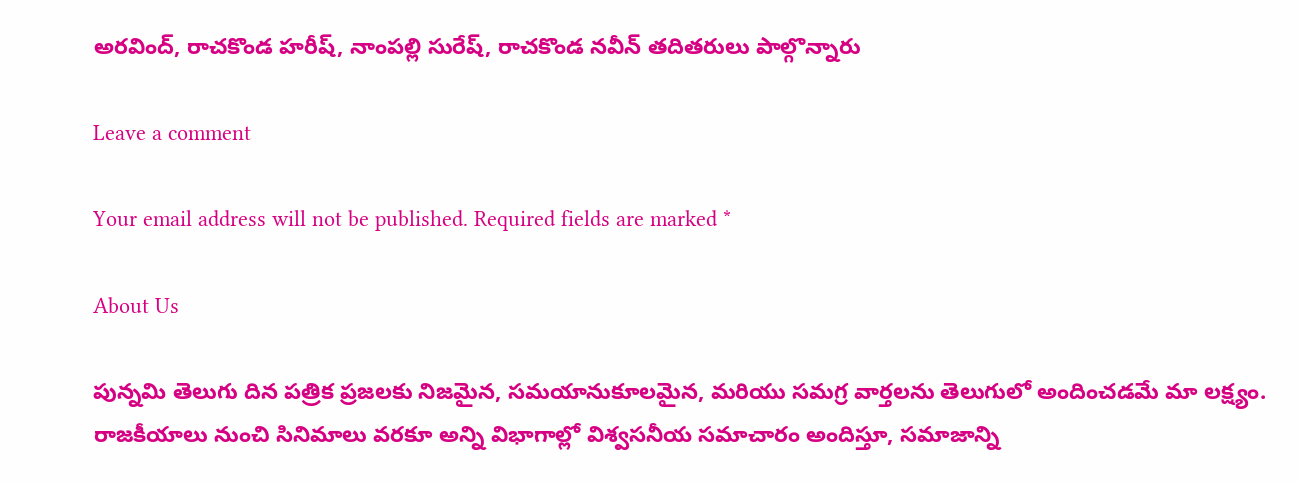అరవింద్, రాచకొండ హరీష్, నాంపల్లి సురేష్, రాచకొండ నవీన్ తదితరులు పాల్గొన్నారు

Leave a comment

Your email address will not be published. Required fields are marked *

About Us

పున్నమి తెలుగు దిన పత్రిక ప్రజలకు నిజమైన, సమయానుకూలమైన, మరియు సమగ్ర వార్తలను తెలుగులో అందించడమే మా లక్ష్యం.
రాజకీయాలు నుంచి సినిమాలు వరకూ అన్ని విభాగాల్లో విశ్వసనీయ సమాచారం అందిస్తూ, సమాజాన్ని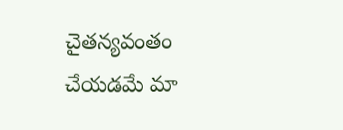చైతన్యవంతం చేయడమే మా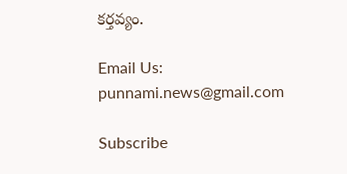కర్తవ్యం.

Email Us: punnami.news@gmail.com

Subscribe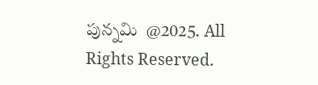పున్నమి  @2025. All Rights Reserved.